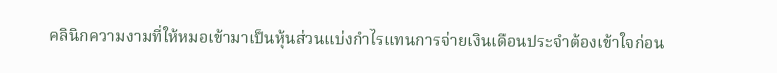คลินิกความงามที่ให้หมอเข้ามาเป็นหุ้นส่วนแบ่งกำไรแทนการจ่ายเงินเดือนประจำต้องเข้าใจก่อน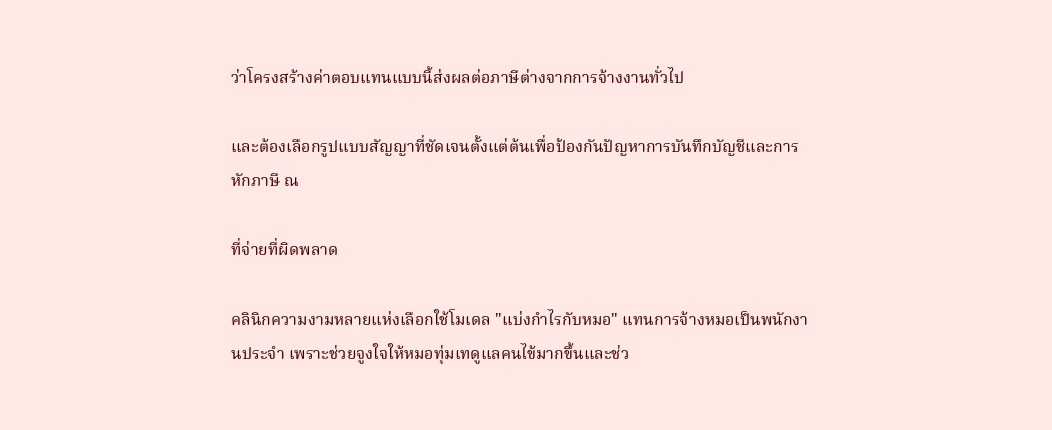ว่าโครงสร้างค่าตอบแทนแบบนี้ส่งผลต่อภาษีต่างจากการจ้างงานทั่วไป

และต้องเลือกรูปแบบสัญญาที่ชัดเจนตั้งแต่ต้นเพื่อป้องกันปัญหาการบันทึกบัญชีและการหักภาษี ณ

ที่จ่ายที่ผิดพลาด

คลินิกความงามหลายแห่งเลือกใช้โมเดล "แบ่งกำไรกับหมอ" แทนการจ้างหมอเป็นพนักงานประจำ เพราะช่วยจูงใจให้หมอทุ่มเทดูแลคนไข้มากขึ้นและช่ว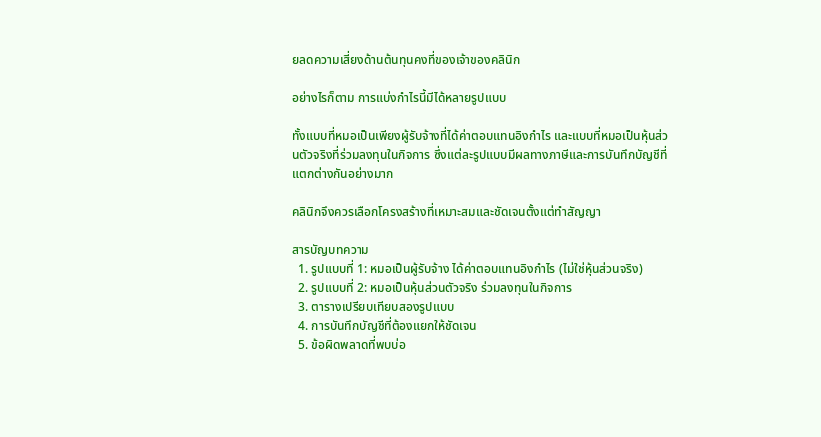ยลดความเสี่ยงด้านต้นทุนคงที่ของเจ้าของคลินิก

อย่างไรก็ตาม การแบ่งกำไรนี้มีได้หลายรูปแบบ

ทั้งแบบที่หมอเป็นเพียงผู้รับจ้างที่ได้ค่าตอบแทนอิงกำไร และแบบที่หมอเป็นหุ้นส่วนตัวจริงที่ร่วมลงทุนในกิจการ ซึ่งแต่ละรูปแบบมีผลทางภาษีและการบันทึกบัญชีที่แตกต่างกันอย่างมาก

คลินิกจึงควรเลือกโครงสร้างที่เหมาะสมและชัดเจนตั้งแต่ทำสัญญา

สารบัญบทความ
  1. รูปแบบที่ 1: หมอเป็นผู้รับจ้าง ได้ค่าตอบแทนอิงกำไร (ไม่ใช่หุ้นส่วนจริง)
  2. รูปแบบที่ 2: หมอเป็นหุ้นส่วนตัวจริง ร่วมลงทุนในกิจการ
  3. ตารางเปรียบเทียบสองรูปแบบ
  4. การบันทึกบัญชีที่ต้องแยกให้ชัดเจน
  5. ข้อผิดพลาดที่พบบ่อ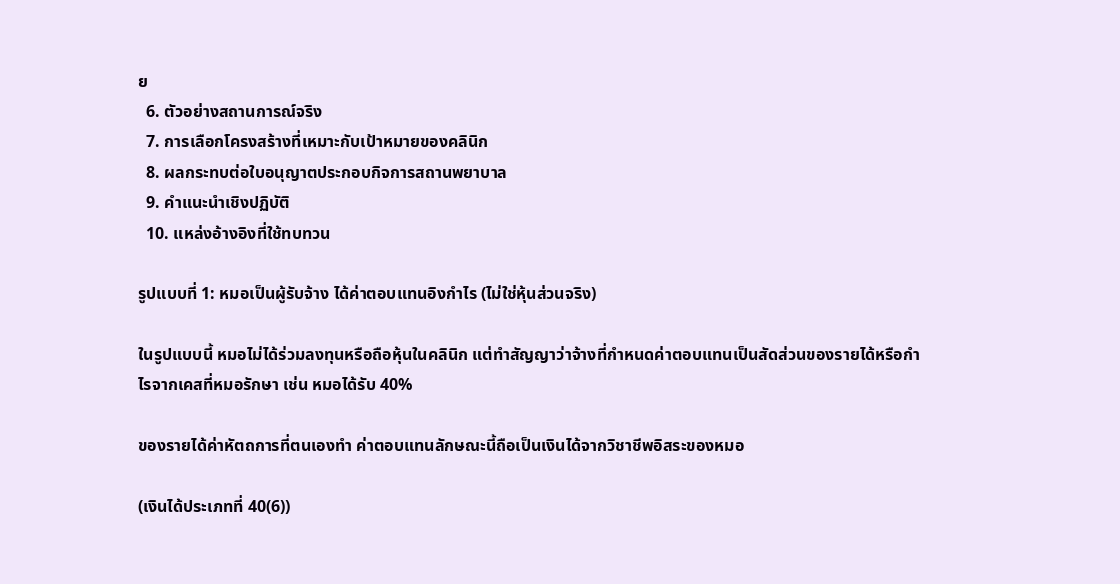ย
  6. ตัวอย่างสถานการณ์จริง
  7. การเลือกโครงสร้างที่เหมาะกับเป้าหมายของคลินิก
  8. ผลกระทบต่อใบอนุญาตประกอบกิจการสถานพยาบาล
  9. คำแนะนำเชิงปฏิบัติ
  10. แหล่งอ้างอิงที่ใช้ทบทวน

รูปแบบที่ 1: หมอเป็นผู้รับจ้าง ได้ค่าตอบแทนอิงกำไร (ไม่ใช่หุ้นส่วนจริง)

ในรูปแบบนี้ หมอไม่ได้ร่วมลงทุนหรือถือหุ้นในคลินิก แต่ทำสัญญาว่าจ้างที่กำหนดค่าตอบแทนเป็นสัดส่วนของรายได้หรือกำไรจากเคสที่หมอรักษา เช่น หมอได้รับ 40%

ของรายได้ค่าหัตถการที่ตนเองทำ ค่าตอบแทนลักษณะนี้ถือเป็นเงินได้จากวิชาชีพอิสระของหมอ

(เงินได้ประเภทที่ 40(6))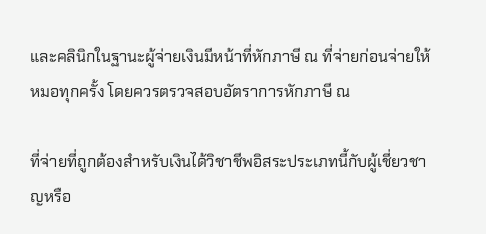และคลินิกในฐานะผู้จ่ายเงินมีหน้าที่หักภาษี ณ ที่จ่ายก่อนจ่ายให้หมอทุกครั้ง โดยควรตรวจสอบอัตราการหักภาษี ณ

ที่จ่ายที่ถูกต้องสำหรับเงินได้วิชาชีพอิสระประเภทนี้กับผู้เชี่ยวชาญหรือ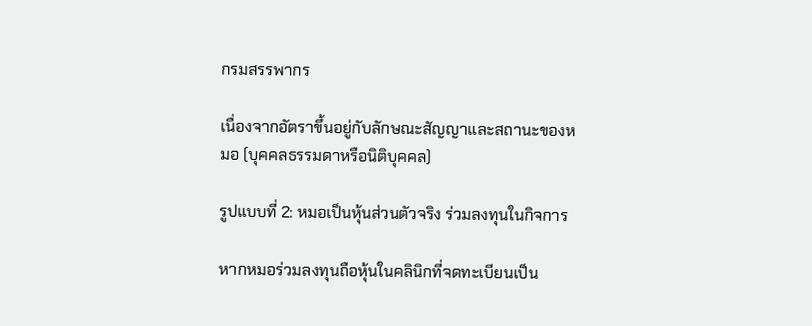กรมสรรพากร

เนื่องจากอัตราขึ้นอยู่กับลักษณะสัญญาและสถานะของหมอ (บุคคลธรรมดาหรือนิติบุคคล)

รูปแบบที่ 2: หมอเป็นหุ้นส่วนตัวจริง ร่วมลงทุนในกิจการ

หากหมอร่วมลงทุนถือหุ้นในคลินิกที่จดทะเบียนเป็น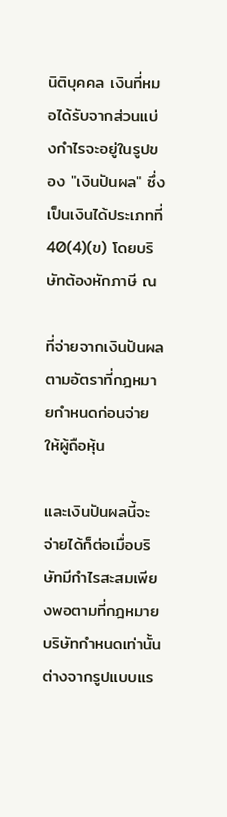นิติบุคคล เงินที่หมอได้รับจากส่วนแบ่งกำไรจะอยู่ในรูปของ "เงินปันผล" ซึ่งเป็นเงินได้ประเภทที่ 40(4)(ข) โดยบริษัทต้องหักภาษี ณ

ที่จ่ายจากเงินปันผลตามอัตราที่กฎหมายกำหนดก่อนจ่ายให้ผู้ถือหุ้น

และเงินปันผลนี้จะจ่ายได้ก็ต่อเมื่อบริษัทมีกำไรสะสมเพียงพอตามที่กฎหมายบริษัทกำหนดเท่านั้น ต่างจากรูปแบบแร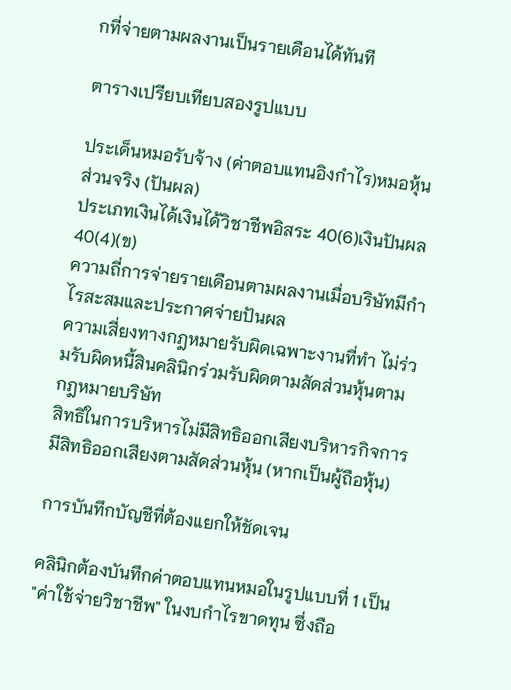กที่จ่ายตามผลงานเป็นรายเดือนได้ทันที

ตารางเปรียบเทียบสองรูปแบบ

ประเด็นหมอรับจ้าง (ค่าตอบแทนอิงกำไร)หมอหุ้นส่วนจริง (ปันผล)
ประเภทเงินได้เงินได้วิชาชีพอิสระ 40(6)เงินปันผล 40(4)(ข)
ความถี่การจ่ายรายเดือนตามผลงานเมื่อบริษัทมีกำไรสะสมและประกาศจ่ายปันผล
ความเสี่ยงทางกฎหมายรับผิดเฉพาะงานที่ทำ ไม่ร่วมรับผิดหนี้สินคลินิกร่วมรับผิดตามสัดส่วนหุ้นตามกฎหมายบริษัท
สิทธิในการบริหารไม่มีสิทธิออกเสียงบริหารกิจการมีสิทธิออกเสียงตามสัดส่วนหุ้น (หากเป็นผู้ถือหุ้น)

การบันทึกบัญชีที่ต้องแยกให้ชัดเจน

คลินิกต้องบันทึกค่าตอบแทนหมอในรูปแบบที่ 1 เป็น "ค่าใช้จ่ายวิชาชีพ" ในงบกำไรขาดทุน ซึ่งถือ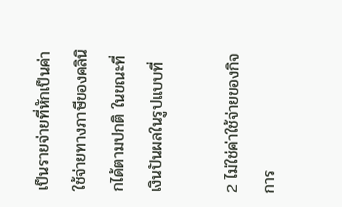เป็นรายจ่ายที่หักเป็นค่าใช้จ่ายทางภาษีของคลินิกได้ตามปกติ ในขณะที่เงินปันผลในรูปแบบที่

2 ไม่ใช่ค่าใช้จ่ายของกิจการ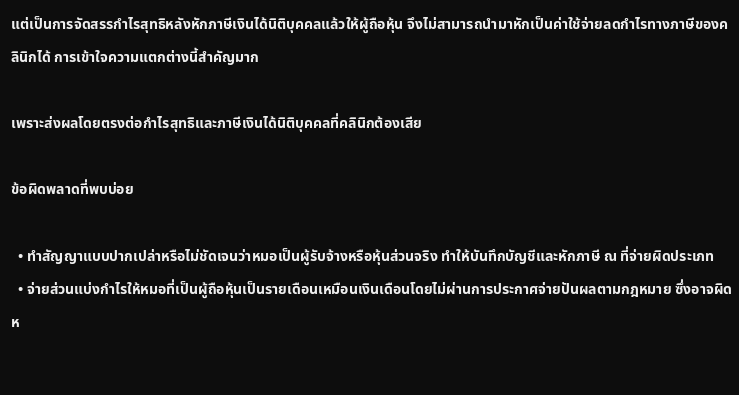แต่เป็นการจัดสรรกำไรสุทธิหลังหักภาษีเงินได้นิติบุคคลแล้วให้ผู้ถือหุ้น จึงไม่สามารถนำมาหักเป็นค่าใช้จ่ายลดกำไรทางภาษีของคลินิกได้ การเข้าใจความแตกต่างนี้สำคัญมาก

เพราะส่งผลโดยตรงต่อกำไรสุทธิและภาษีเงินได้นิติบุคคลที่คลินิกต้องเสีย

ข้อผิดพลาดที่พบบ่อย

  • ทำสัญญาแบบปากเปล่าหรือไม่ชัดเจนว่าหมอเป็นผู้รับจ้างหรือหุ้นส่วนจริง ทำให้บันทึกบัญชีและหักภาษี ณ ที่จ่ายผิดประเภท
  • จ่ายส่วนแบ่งกำไรให้หมอที่เป็นผู้ถือหุ้นเป็นรายเดือนเหมือนเงินเดือนโดยไม่ผ่านการประกาศจ่ายปันผลตามกฎหมาย ซึ่งอาจผิดห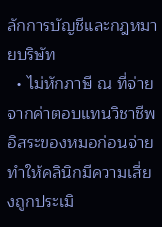ลักการบัญชีและกฎหมายบริษัท
  • ไม่หักภาษี ณ ที่จ่ายจากค่าตอบแทนวิชาชีพอิสระของหมอก่อนจ่าย ทำให้คลินิกมีความเสี่ยงถูกประเมิ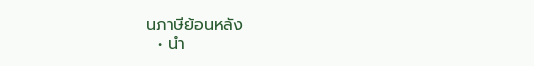นภาษีย้อนหลัง
  • นำ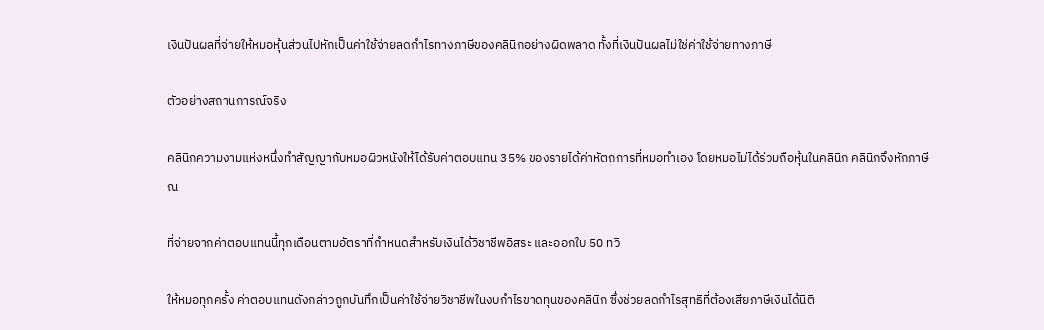เงินปันผลที่จ่ายให้หมอหุ้นส่วนไปหักเป็นค่าใช้จ่ายลดกำไรทางภาษีของคลินิกอย่างผิดพลาด ทั้งที่เงินปันผลไม่ใช่ค่าใช้จ่ายทางภาษี

ตัวอย่างสถานการณ์จริง

คลินิกความงามแห่งหนึ่งทำสัญญากับหมอผิวหนังให้ได้รับค่าตอบแทน 35% ของรายได้ค่าหัตถการที่หมอทำเอง โดยหมอไม่ได้ร่วมถือหุ้นในคลินิก คลินิกจึงหักภาษี ณ

ที่จ่ายจากค่าตอบแทนนี้ทุกเดือนตามอัตราที่กำหนดสำหรับเงินได้วิชาชีพอิสระ และออกใบ 50 ทวิ

ให้หมอทุกครั้ง ค่าตอบแทนดังกล่าวถูกบันทึกเป็นค่าใช้จ่ายวิชาชีพในงบกำไรขาดทุนของคลินิก ซึ่งช่วยลดกำไรสุทธิที่ต้องเสียภาษีเงินได้นิติ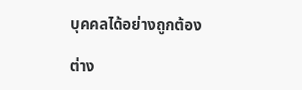บุคคลได้อย่างถูกต้อง

ต่าง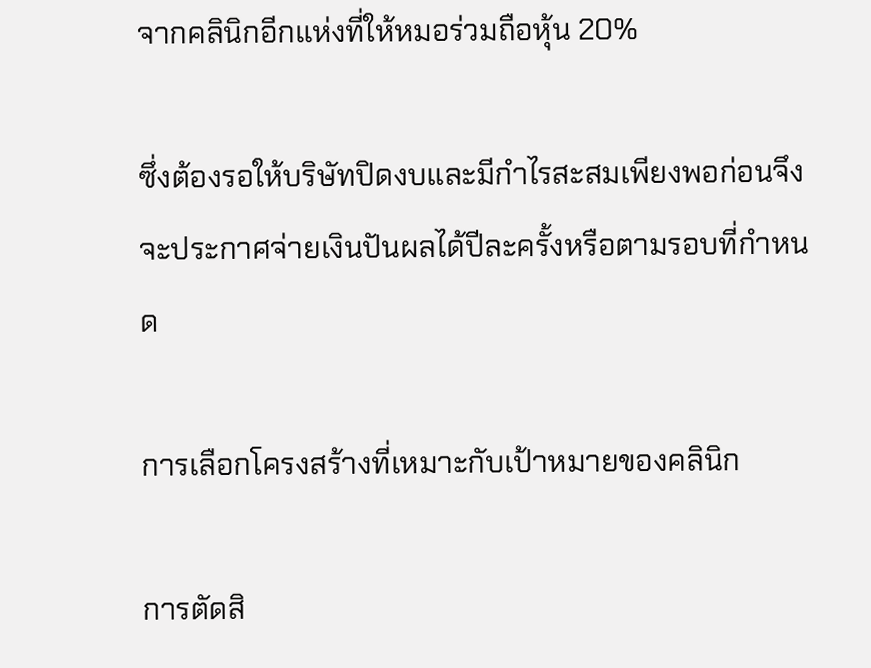จากคลินิกอีกแห่งที่ให้หมอร่วมถือหุ้น 20%

ซึ่งต้องรอให้บริษัทปิดงบและมีกำไรสะสมเพียงพอก่อนจึงจะประกาศจ่ายเงินปันผลได้ปีละครั้งหรือตามรอบที่กำหนด

การเลือกโครงสร้างที่เหมาะกับเป้าหมายของคลินิก

การตัดสิ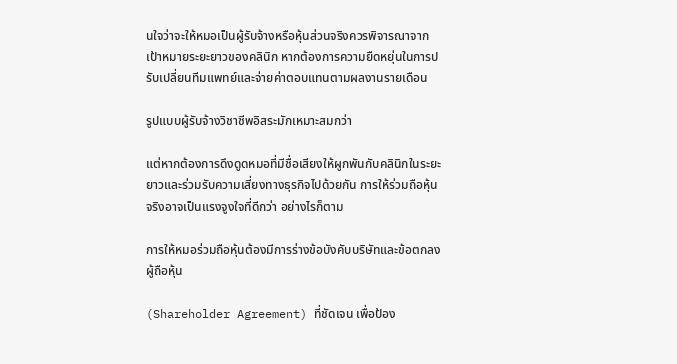นใจว่าจะให้หมอเป็นผู้รับจ้างหรือหุ้นส่วนจริงควรพิจารณาจากเป้าหมายระยะยาวของคลินิก หากต้องการความยืดหยุ่นในการปรับเปลี่ยนทีมแพทย์และจ่ายค่าตอบแทนตามผลงานรายเดือน

รูปแบบผู้รับจ้างวิชาชีพอิสระมักเหมาะสมกว่า

แต่หากต้องการดึงดูดหมอที่มีชื่อเสียงให้ผูกพันกับคลินิกในระยะยาวและร่วมรับความเสี่ยงทางธุรกิจไปด้วยกัน การให้ร่วมถือหุ้นจริงอาจเป็นแรงจูงใจที่ดีกว่า อย่างไรก็ตาม

การให้หมอร่วมถือหุ้นต้องมีการร่างข้อบังคับบริษัทและข้อตกลงผู้ถือหุ้น

(Shareholder Agreement) ที่ชัดเจน เพื่อป้อง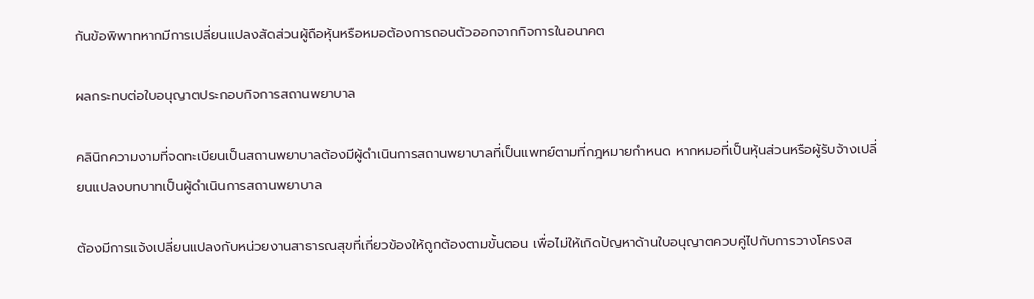กันข้อพิพาทหากมีการเปลี่ยนแปลงสัดส่วนผู้ถือหุ้นหรือหมอต้องการถอนตัวออกจากกิจการในอนาคต

ผลกระทบต่อใบอนุญาตประกอบกิจการสถานพยาบาล

คลินิกความงามที่จดทะเบียนเป็นสถานพยาบาลต้องมีผู้ดำเนินการสถานพยาบาลที่เป็นแพทย์ตามที่กฎหมายกำหนด หากหมอที่เป็นหุ้นส่วนหรือผู้รับจ้างเปลี่ยนแปลงบทบาทเป็นผู้ดำเนินการสถานพยาบาล

ต้องมีการแจ้งเปลี่ยนแปลงกับหน่วยงานสาธารณสุขที่เกี่ยวข้องให้ถูกต้องตามขั้นตอน เพื่อไม่ให้เกิดปัญหาด้านใบอนุญาตควบคู่ไปกับการวางโครงส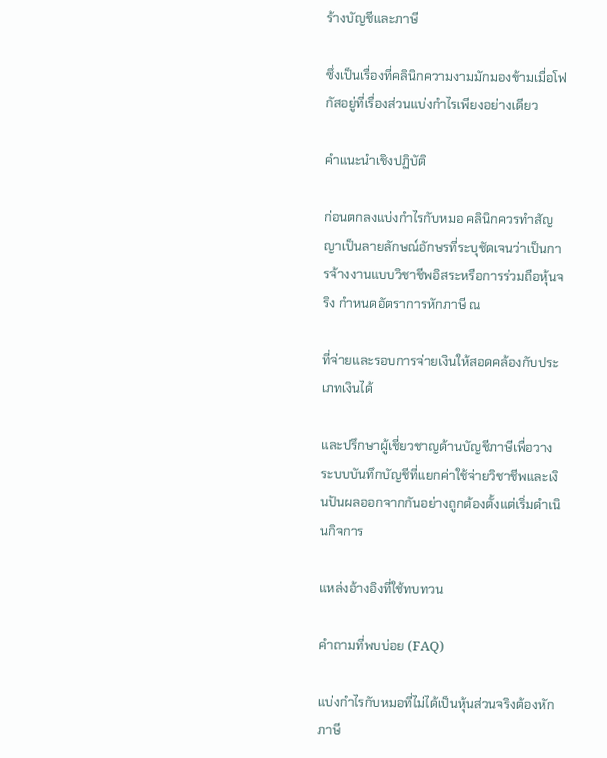ร้างบัญชีและภาษี

ซึ่งเป็นเรื่องที่คลินิกความงามมักมองข้ามเมื่อโฟกัสอยู่ที่เรื่องส่วนแบ่งกำไรเพียงอย่างเดียว

คำแนะนำเชิงปฏิบัติ

ก่อนตกลงแบ่งกำไรกับหมอ คลินิกควรทำสัญญาเป็นลายลักษณ์อักษรที่ระบุชัดเจนว่าเป็นการจ้างงานแบบวิชาชีพอิสระหรือการร่วมถือหุ้นจริง กำหนดอัตราการหักภาษี ณ

ที่จ่ายและรอบการจ่ายเงินให้สอดคล้องกับประเภทเงินได้

และปรึกษาผู้เชี่ยวชาญด้านบัญชีภาษีเพื่อวางระบบบันทึกบัญชีที่แยกค่าใช้จ่ายวิชาชีพและเงินปันผลออกจากกันอย่างถูกต้องตั้งแต่เริ่มดำเนินกิจการ

แหล่งอ้างอิงที่ใช้ทบทวน

คำถามที่พบบ่อย (FAQ)

แบ่งกำไรกับหมอที่ไม่ได้เป็นหุ้นส่วนจริงต้องหักภาษี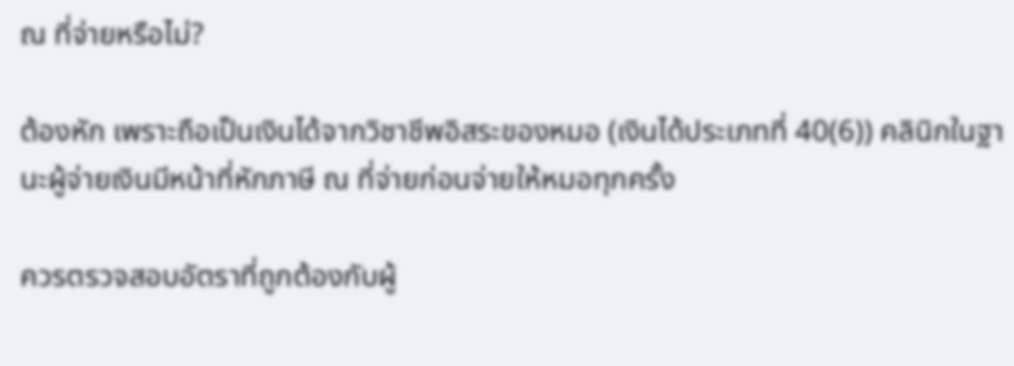ณ ที่จ่ายหรือไม่?

ต้องหัก เพราะถือเป็นเงินได้จากวิชาชีพอิสระของหมอ (เงินได้ประเภทที่ 40(6)) คลินิกในฐานะผู้จ่ายเงินมีหน้าที่หักภาษี ณ ที่จ่ายก่อนจ่ายให้หมอทุกครั้ง

ควรตรวจสอบอัตราที่ถูกต้องกับผู้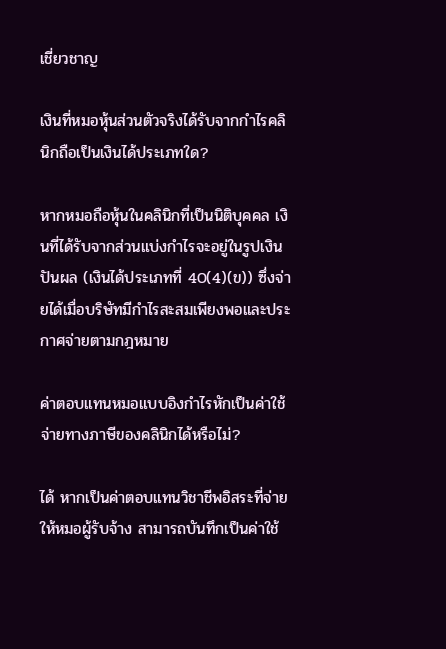เชี่ยวชาญ

เงินที่หมอหุ้นส่วนตัวจริงได้รับจากกำไรคลินิกถือเป็นเงินได้ประเภทใด?

หากหมอถือหุ้นในคลินิกที่เป็นนิติบุคคล เงินที่ได้รับจากส่วนแบ่งกำไรจะอยู่ในรูปเงินปันผล (เงินได้ประเภทที่ 40(4)(ข)) ซึ่งจ่ายได้เมื่อบริษัทมีกำไรสะสมเพียงพอและประกาศจ่ายตามกฎหมาย

ค่าตอบแทนหมอแบบอิงกำไรหักเป็นค่าใช้จ่ายทางภาษีของคลินิกได้หรือไม่?

ได้ หากเป็นค่าตอบแทนวิชาชีพอิสระที่จ่ายให้หมอผู้รับจ้าง สามารถบันทึกเป็นค่าใช้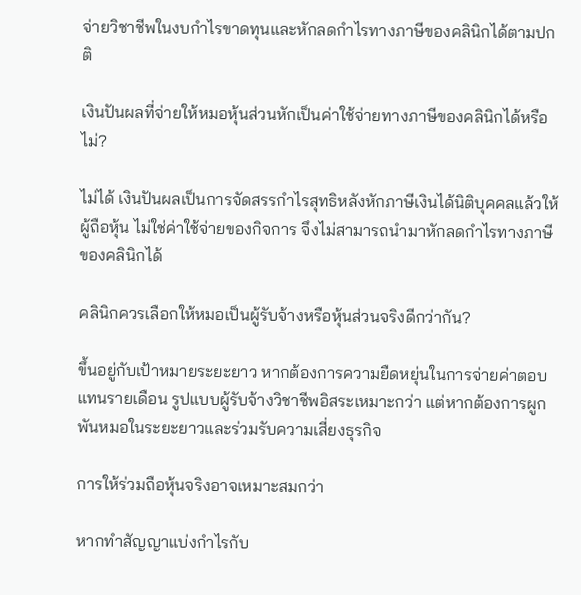จ่ายวิชาชีพในงบกำไรขาดทุนและหักลดกำไรทางภาษีของคลินิกได้ตามปกติ

เงินปันผลที่จ่ายให้หมอหุ้นส่วนหักเป็นค่าใช้จ่ายทางภาษีของคลินิกได้หรือไม่?

ไม่ได้ เงินปันผลเป็นการจัดสรรกำไรสุทธิหลังหักภาษีเงินได้นิติบุคคลแล้วให้ผู้ถือหุ้น ไม่ใช่ค่าใช้จ่ายของกิจการ จึงไม่สามารถนำมาหักลดกำไรทางภาษีของคลินิกได้

คลินิกควรเลือกให้หมอเป็นผู้รับจ้างหรือหุ้นส่วนจริงดีกว่ากัน?

ขึ้นอยู่กับเป้าหมายระยะยาว หากต้องการความยืดหยุ่นในการจ่ายค่าตอบแทนรายเดือน รูปแบบผู้รับจ้างวิชาชีพอิสระเหมาะกว่า แต่หากต้องการผูกพันหมอในระยะยาวและร่วมรับความเสี่ยงธุรกิจ

การให้ร่วมถือหุ้นจริงอาจเหมาะสมกว่า

หากทำสัญญาแบ่งกำไรกับ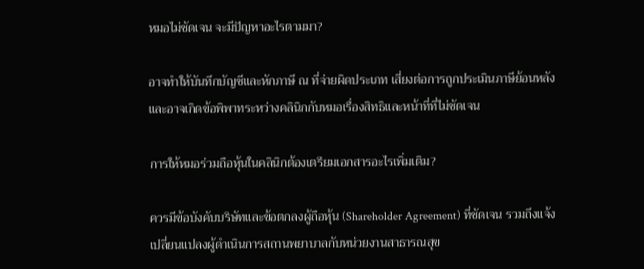หมอไม่ชัดเจน จะมีปัญหาอะไรตามมา?

อาจทำให้บันทึกบัญชีและหักภาษี ณ ที่จ่ายผิดประเภท เสี่ยงต่อการถูกประเมินภาษีย้อนหลัง และอาจเกิดข้อพิพาทระหว่างคลินิกกับหมอเรื่องสิทธิและหน้าที่ที่ไม่ชัดเจน

การให้หมอร่วมถือหุ้นในคลินิกต้องเตรียมเอกสารอะไรเพิ่มเติม?

ควรมีข้อบังคับบริษัทและข้อตกลงผู้ถือหุ้น (Shareholder Agreement) ที่ชัดเจน รวมถึงแจ้งเปลี่ยนแปลงผู้ดำเนินการสถานพยาบาลกับหน่วยงานสาธารณสุข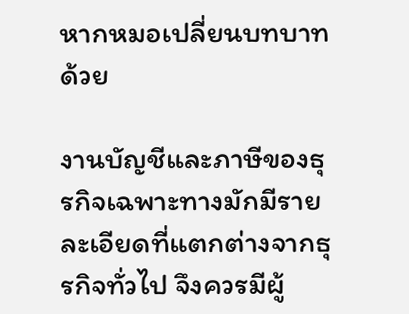หากหมอเปลี่ยนบทบาทด้วย

งานบัญชีและภาษีของธุรกิจเฉพาะทางมักมีรายละเอียดที่แตกต่างจากธุรกิจทั่วไป จึงควรมีผู้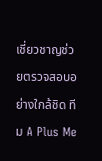เชี่ยวชาญช่วยตรวจสอบอย่างใกล้ชิด ทีม A Plus Me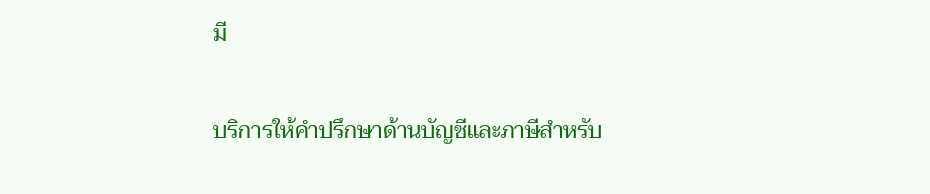มี

บริการให้คำปรึกษาด้านบัญชีและภาษีสำหรับ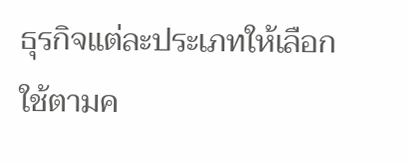ธุรกิจแต่ละประเภทให้เลือกใช้ตามค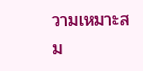วามเหมาะสม